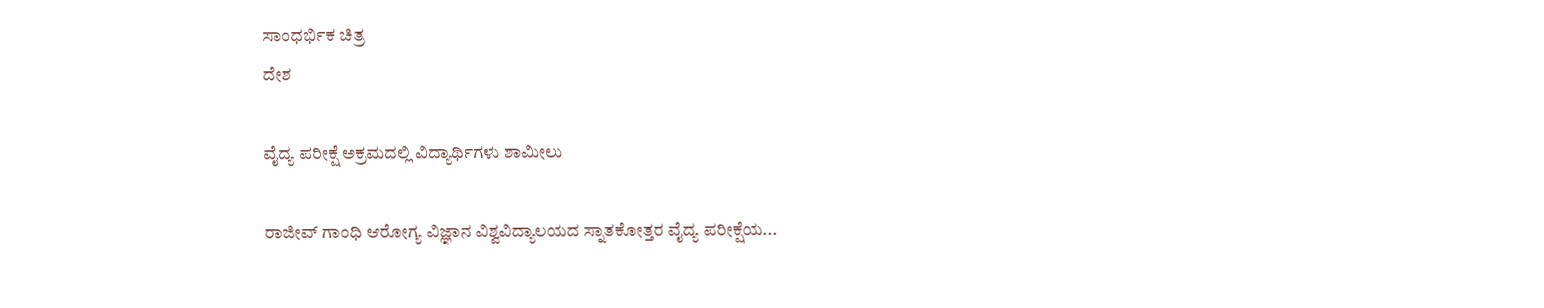ಸಾಂಧರ್ಭಿಕ ಚಿತ್ರ
ದೇಶ

ವೈದ್ಯ ಪರೀಕ್ಷೆ ಅಕ್ರಮದಲ್ಲಿ ವಿದ್ಯಾರ್ಥಿಗಳು ಶಾಮೀಲು

ರಾಜೀವ್ ಗಾಂಧಿ ಆರೋಗ್ಯ ವಿಜ್ಞಾನ ವಿಶ್ವವಿದ್ಯಾಲಯದ ಸ್ನಾತಕೋತ್ತರ ವೈದ್ಯ ಪರೀಕ್ಷೆಯ...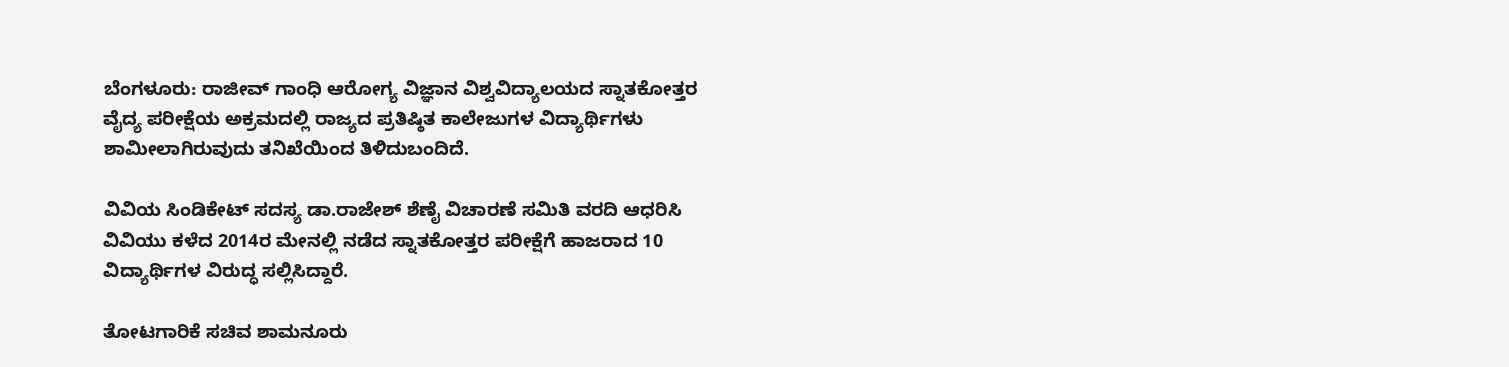ಬೆಂಗಳೂರು: ರಾಜೀವ್ ಗಾಂಧಿ ಆರೋಗ್ಯ ವಿಜ್ಞಾನ ವಿಶ್ವವಿದ್ಯಾಲಯದ ಸ್ನಾತಕೋತ್ತರ ವೈದ್ಯ ಪರೀಕ್ಷೆಯ ಅಕ್ರಮದಲ್ಲಿ ರಾಜ್ಯದ ಪ್ರತಿಷ್ಠಿತ ಕಾಲೇಜುಗಳ ವಿದ್ಯಾರ್ಥಿಗಳು ಶಾಮೀಲಾಗಿರುವುದು ತನಿಖೆಯಿಂದ ತಿಳಿದುಬಂದಿದೆ.

ವಿವಿಯ ಸಿಂಡಿಕೇಟ್ ಸದಸ್ಯ ಡಾ.ರಾಜೇಶ್ ಶೆಣೈ ವಿಚಾರಣೆ ಸಮಿತಿ ವರದಿ ಆಧರಿಸಿ ವಿವಿಯು ಕಳೆದ 2014ರ ಮೇನಲ್ಲಿ ನಡೆದ ಸ್ನಾತಕೋತ್ತರ ಪರೀಕ್ಷೆಗೆ ಹಾಜರಾದ 10 ವಿದ್ಯಾರ್ಥಿಗಳ ವಿರುದ್ಧ ಸಲ್ಲಿಸಿದ್ದಾರೆ.

ತೋಟಗಾರಿಕೆ ಸಚಿವ ಶಾಮನೂರು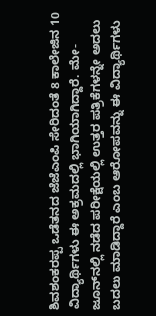ಶಿವಶಂಕರಪ್ಪ ಒಡೆತನದ ಜೆಜೆಎಂಪಿ ಸೇರಿದಂತೆ 8 ಕಾಲೇಜಿನ 10 ವಿದ್ಯಾರ್ಥಿಗಳು ಈ ಅಕ್ರಮದಲ್ಲಿ ಭಾಗಿಯಾಗಿದ್ದಾರೆ. ಮೇ-ಜೂನ್‌ನಲ್ಲಿ ನಡೆದ ಪರೀಕ್ಷೆಯಲ್ಲಿ ಉತ್ತರ ಪತ್ರಿಕೆಗಳನ್ನೇ ಅದಲು ಬದಲು ಮಾಡಿದ್ದಾರೆ ಎಂಬ ಆರೋಪವನ್ನು ಈ ವಿದ್ಯಾರ್ಥಿಗಳು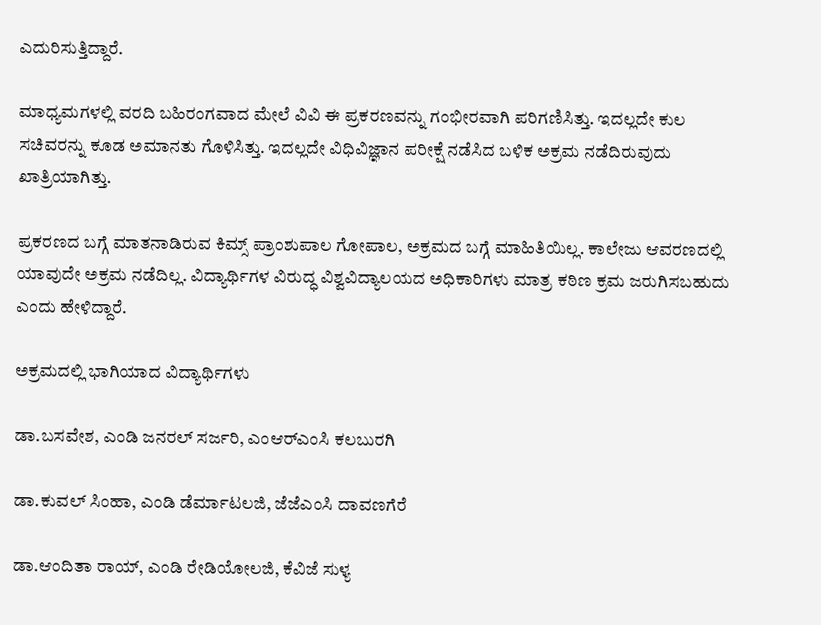ಎದುರಿಸುತ್ತಿದ್ದಾರೆ.

ಮಾಧ್ಯಮಗಳಲ್ಲಿ ವರದಿ ಬಹಿರಂಗವಾದ ಮೇಲೆ ವಿವಿ ಈ ಪ್ರಕರಣವನ್ನು ಗಂಭೀರವಾಗಿ ಪರಿಗಣಿಸಿತ್ತು. ಇದಲ್ಲದೇ ಕುಲ ಸಚಿವರನ್ನು ಕೂಡ ಅಮಾನತು ಗೊಳಿಸಿತ್ತು. ಇದಲ್ಲದೇ ವಿಧಿವಿಜ್ಞಾನ ಪರೀಕ್ಷೆ ನಡೆಸಿದ ಬಳಿಕ ಅಕ್ರಮ ನಡೆದಿರುವುದು ಖಾತ್ರಿಯಾಗಿತ್ತು.

ಪ್ರಕರಣದ ಬಗ್ಗೆ ಮಾತನಾಡಿರುವ ಕಿಮ್ಸ್ ಪ್ರಾಂಶುಪಾಲ ಗೋಪಾಲ, ಅಕ್ರಮದ ಬಗ್ಗೆ ಮಾಹಿತಿಯಿಲ್ಲ. ಕಾಲೇಜು ಆವರಣದಲ್ಲಿ ಯಾವುದೇ ಅಕ್ರಮ ನಡೆದಿಲ್ಲ. ವಿದ್ಯಾರ್ಥಿಗಳ ವಿರುದ್ಧ ವಿಶ್ವವಿದ್ಯಾಲಯದ ಅಧಿಕಾರಿಗಳು ಮಾತ್ರ ಕಠಿಣ ಕ್ರಮ ಜರುಗಿಸಬಹುದು ಎಂದು ಹೇಳಿದ್ದಾರೆ.

ಅಕ್ರಮದಲ್ಲಿ ಭಾಗಿಯಾದ ವಿದ್ಯಾರ್ಥಿಗಳು

ಡಾ.ಬಸವೇಶ, ಎಂಡಿ ಜನರಲ್ ಸರ್ಜರಿ, ಎಂಆರ್‌ಎಂಸಿ ಕಲಬುರಗಿ

ಡಾ.ಕುವಲ್ ಸಿಂಹಾ, ಎಂಡಿ ಡೆರ್ಮಾಟಲಜಿ, ಜೆಜೆಎಂಸಿ ದಾವಣಗೆರೆ

ಡಾ.ಆಂದಿತಾ ರಾಯ್, ಎಂಡಿ ರೇಡಿಯೋಲಜಿ, ಕೆವಿಜೆ ಸುಳ್ಯ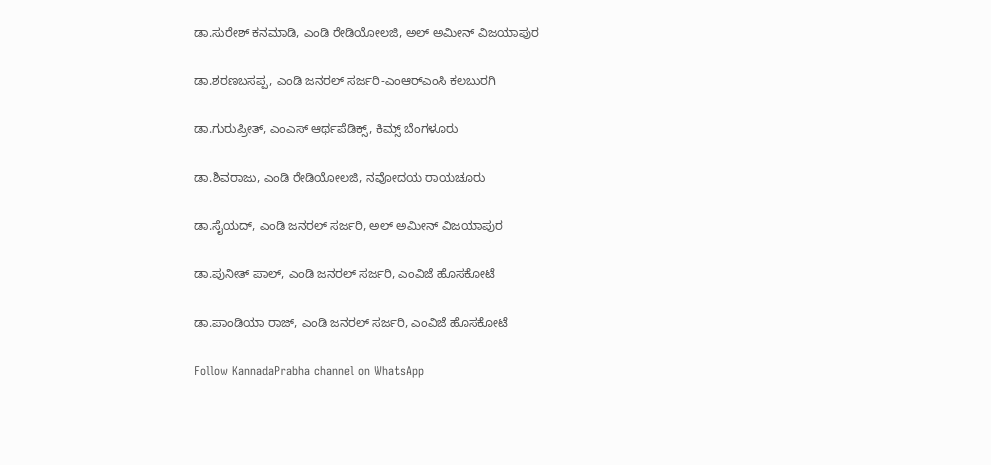ಡಾ.ಸುರೇಶ್ ಕನಮಾಡಿ, ಎಂಡಿ ರೇಡಿಯೋಲಜಿ, ಅಲ್ ಅಮೀನ್ ವಿಜಯಾಪುರ

ಡಾ.ಶರಣಬಸಪ್ಪ, ಎಂಡಿ ಜನರಲ್ ಸರ್ಜರಿ-ಎಂಆರ್‌ಎಂಸಿ ಕಲಬುರಗಿ

ಡಾ.ಗುರುಪ್ರೀತ್, ಎಂಎಸ್ ಆರ್ಥಪೆಡಿಕ್ಸ್, ಕಿಮ್ಸ್ ಬೆಂಗಳೂರು

ಡಾ.ಶಿವರಾಜು, ಎಂಡಿ ರೇಡಿಯೋಲಜಿ, ನವೋದಯ ರಾಯಚೂರು

ಡಾ.ಸೈಯದ್, ಎಂಡಿ ಜನರಲ್ ಸರ್ಜರಿ, ಅಲ್ ಅಮೀನ್ ವಿಜಯಾಪುರ

ಡಾ.ಪುನೀತ್ ಪಾಲ್, ಎಂಡಿ ಜನರಲ್ ಸರ್ಜರಿ, ಎಂವಿಜೆ ಹೊಸಕೋಟೆ

ಡಾ.ಪಾಂಡಿಯಾ ರಾಜ್, ಎಂಡಿ ಜನರಲ್ ಸರ್ಜರಿ, ಎಂವಿಜೆ ಹೊಸಕೋಟೆ

Follow KannadaPrabha channel on WhatsApp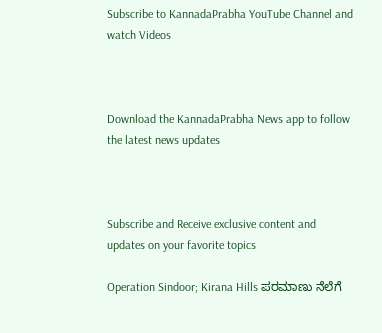Subscribe to KannadaPrabha YouTube Channel and watch Videos



Download the KannadaPrabha News app to follow the latest news updates



Subscribe and Receive exclusive content and updates on your favorite topics

Operation Sindoor; Kirana Hills ಪರಮಾಣು ನೆಲೆಗೆ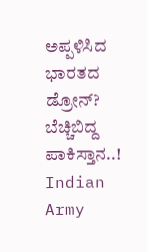ಅಪ್ಪಳಿಸಿದ ಭಾರತದ ಡ್ರೋನ್? ಬೆಚ್ಚಿಬಿದ್ದ ಪಾಕಿಸ್ತಾನ..! Indian Army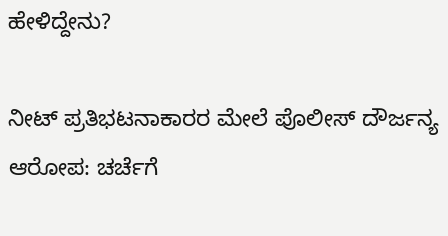ಹೇಳಿದ್ದೇನು?

ನೀಟ್ ಪ್ರತಿಭಟನಾಕಾರರ ಮೇಲೆ ಪೊಲೀಸ್ ದೌರ್ಜನ್ಯ ಆರೋಪ: ಚರ್ಚೆಗೆ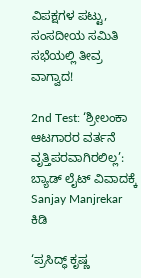ವಿಪಕ್ಷಗಳ ಪಟ್ಟು, ಸಂಸದೀಯ ಸಮಿತಿ ಸಭೆಯಲ್ಲಿ ತೀವ್ರ ವಾಗ್ವಾದ!

2nd Test: ‘ಶ್ರೀಲಂಕಾ ಆಟಗಾರರ ವರ್ತನೆ ವೃತ್ತಿಪರವಾಗಿರಲಿಲ್ಲ’: ಬ್ಯಾಡ್ ಲೈಟ್ ವಿವಾದಕ್ಕೆ Sanjay Manjrekar ಕಿಡಿ

‘ಪ್ರಸಿದ್ಧ್ ಕೃಷ್ಣ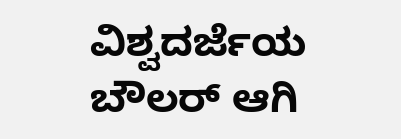ವಿಶ್ವದರ್ಜೆಯ ಬೌಲರ್ ಆಗಿ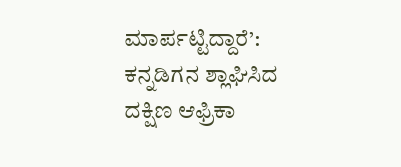ಮಾರ್ಪಟ್ಟಿದ್ದಾರೆ’: ಕನ್ನಡಿಗನ ಶ್ಲಾಘಿಸಿದ ದಕ್ಷಿಣ ಆಫ್ರಿಕಾ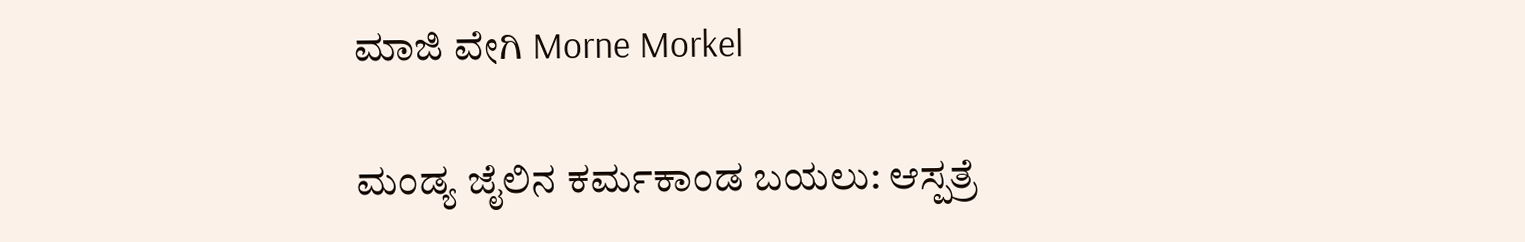ಮಾಜಿ ವೇಗಿ Morne Morkel

ಮಂಡ್ಯ ಜೈಲಿನ ಕರ್ಮಕಾಂಡ ಬಯಲು: ಆಸ್ಪತ್ರೆ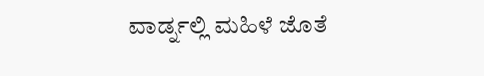ವಾರ್ಡ್ನಲ್ಲಿ ಮಹಿಳೆ ಜೊತೆ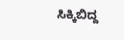ಸಿಕ್ಕಿಬಿದ್ದ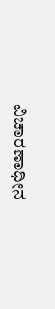ವಿಚಾರಣಾಧೀನ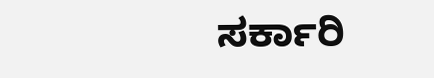ಸರ್ಕಾರಿ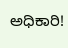ಅಧಿಕಾರಿ!